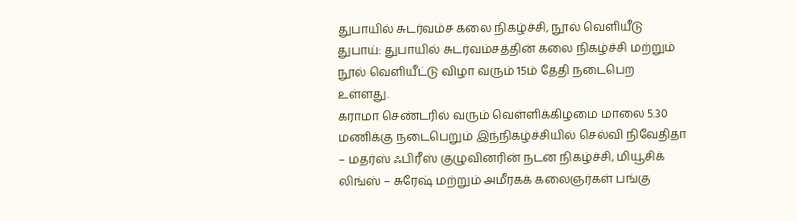துபாயில் சுடர்வம்ச கலை நிகழ்ச்சி, நூல் வெளியீடு
துபாய்: துபாயில் சுடர்வம்சத்தின் கலை நிகழ்ச்சி மற்றும் நூல் வெளியீட்டு விழா வரும் 15ம் தேதி நடைபெற உள்ளது.
கராமா செண்டரில் வரும் வெள்ளிக்கிழமை மாலை 5.30 மணிக்கு நடைபெறும் இந்நிகழ்ச்சியில் செல்வி நிவேதிதா – மதர்ஸ் ஃபிரீஸ் குழுவினரின் நடன நிகழ்ச்சி, மியூசிக் லிங்ஸ் – சுரேஷ் மற்றும் அமீரகக் கலைஞர்கள் பங்கு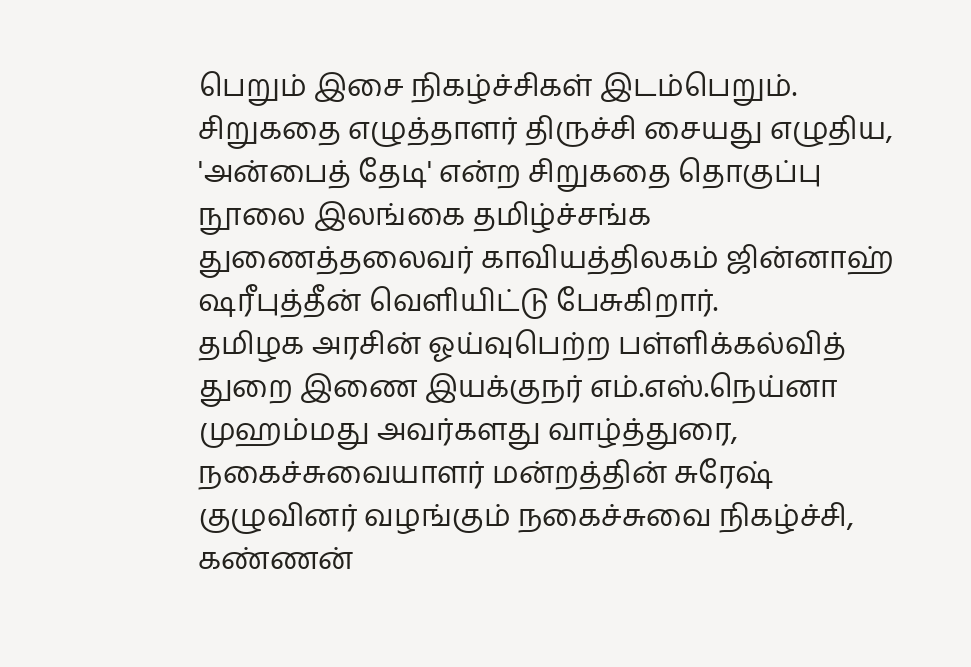பெறும் இசை நிகழ்ச்சிகள் இடம்பெறும்.
சிறுகதை எழுத்தாளர் திருச்சி சையது எழுதிய, 'அன்பைத் தேடி' என்ற சிறுகதை தொகுப்பு நூலை இலங்கை தமிழ்ச்சங்க துணைத்தலைவர் காவியத்திலகம் ஜின்னாஹ் ஷரீபுத்தீன் வெளியிட்டு பேசுகிறார்.
தமிழக அரசின் ஓய்வுபெற்ற பள்ளிக்கல்வித் துறை இணை இயக்குநர் எம்.எஸ்.நெய்னா முஹம்மது அவர்களது வாழ்த்துரை, நகைச்சுவையாளர் மன்றத்தின் சுரேஷ் குழுவினர் வழங்கும் நகைச்சுவை நிகழ்ச்சி, கண்ணன்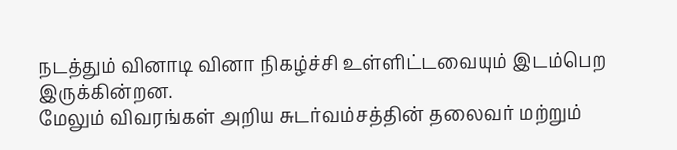நடத்தும் வினாடி வினா நிகழ்ச்சி உள்ளிட்டவையும் இடம்பெற இருக்கின்றன.
மேலும் விவரங்கள் அறிய சுடர்வம்சத்தின் தலைவர் மற்றும்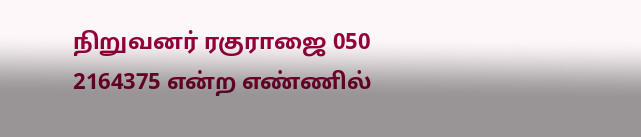நிறுவனர் ரகுராஜை 050 2164375 என்ற எண்ணில்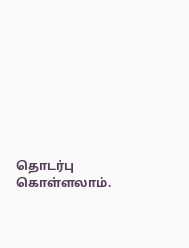தொடர்பு கொள்ளலாம்.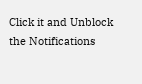Click it and Unblock the Notifications